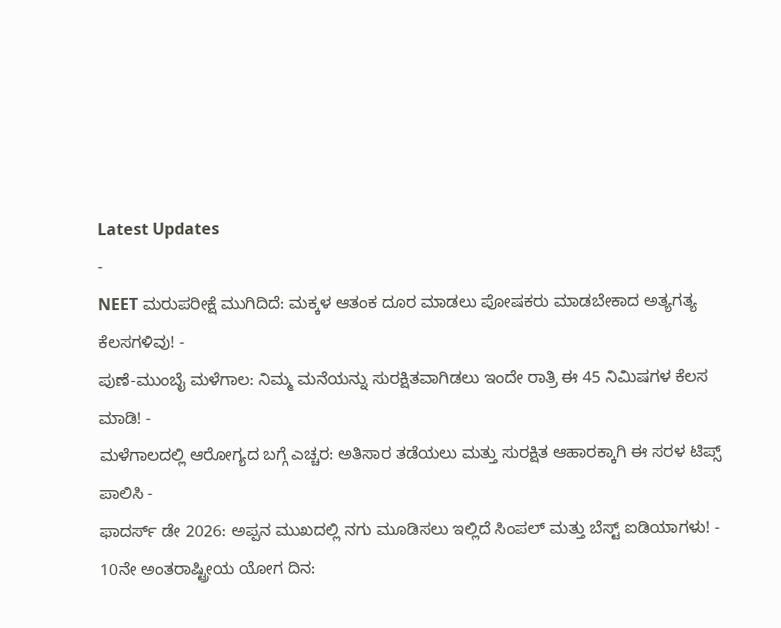Latest Updates
-
NEET ಮರುಪರೀಕ್ಷೆ ಮುಗಿದಿದೆ: ಮಕ್ಕಳ ಆತಂಕ ದೂರ ಮಾಡಲು ಪೋಷಕರು ಮಾಡಬೇಕಾದ ಅತ್ಯಗತ್ಯ ಕೆಲಸಗಳಿವು! -
ಪುಣೆ-ಮುಂಬೈ ಮಳೆಗಾಲ: ನಿಮ್ಮ ಮನೆಯನ್ನು ಸುರಕ್ಷಿತವಾಗಿಡಲು ಇಂದೇ ರಾತ್ರಿ ಈ 45 ನಿಮಿಷಗಳ ಕೆಲಸ ಮಾಡಿ! -
ಮಳೆಗಾಲದಲ್ಲಿ ಆರೋಗ್ಯದ ಬಗ್ಗೆ ಎಚ್ಚರ: ಅತಿಸಾರ ತಡೆಯಲು ಮತ್ತು ಸುರಕ್ಷಿತ ಆಹಾರಕ್ಕಾಗಿ ಈ ಸರಳ ಟಿಪ್ಸ್ ಪಾಲಿಸಿ -
ಫಾದರ್ಸ್ ಡೇ 2026: ಅಪ್ಪನ ಮುಖದಲ್ಲಿ ನಗು ಮೂಡಿಸಲು ಇಲ್ಲಿದೆ ಸಿಂಪಲ್ ಮತ್ತು ಬೆಸ್ಟ್ ಐಡಿಯಾಗಳು! -
10ನೇ ಅಂತರಾಷ್ಟ್ರೀಯ ಯೋಗ ದಿನ: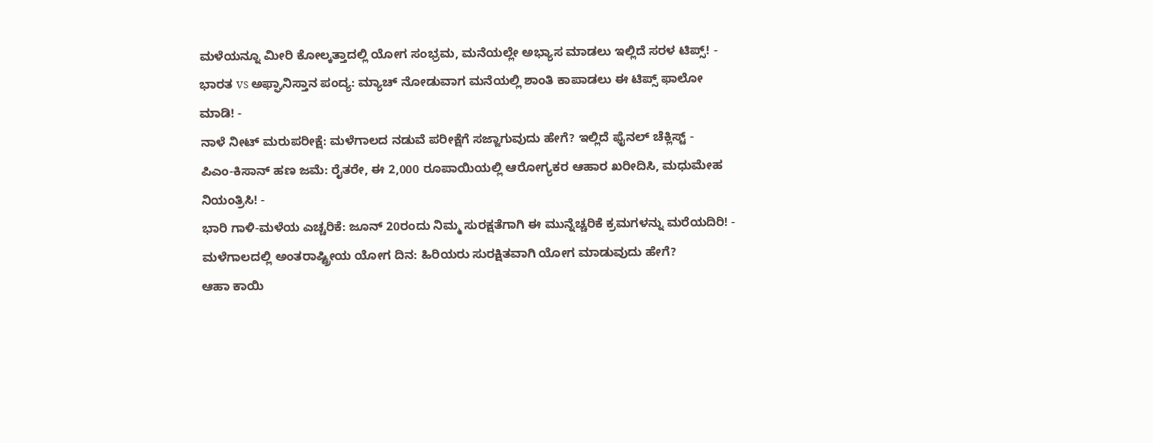ಮಳೆಯನ್ನೂ ಮೀರಿ ಕೋಲ್ಕತ್ತಾದಲ್ಲಿ ಯೋಗ ಸಂಭ್ರಮ, ಮನೆಯಲ್ಲೇ ಅಭ್ಯಾಸ ಮಾಡಲು ಇಲ್ಲಿದೆ ಸರಳ ಟಿಪ್ಸ್! -
ಭಾರತ vs ಅಫ್ಘಾನಿಸ್ತಾನ ಪಂದ್ಯ: ಮ್ಯಾಚ್ ನೋಡುವಾಗ ಮನೆಯಲ್ಲಿ ಶಾಂತಿ ಕಾಪಾಡಲು ಈ ಟಿಪ್ಸ್ ಫಾಲೋ ಮಾಡಿ! -
ನಾಳೆ ನೀಟ್ ಮರುಪರೀಕ್ಷೆ: ಮಳೆಗಾಲದ ನಡುವೆ ಪರೀಕ್ಷೆಗೆ ಸಜ್ಜಾಗುವುದು ಹೇಗೆ? ಇಲ್ಲಿದೆ ಫೈನಲ್ ಚೆಕ್ಲಿಸ್ಟ್ -
ಪಿಎಂ-ಕಿಸಾನ್ ಹಣ ಜಮೆ: ರೈತರೇ, ಈ 2,000 ರೂಪಾಯಿಯಲ್ಲಿ ಆರೋಗ್ಯಕರ ಆಹಾರ ಖರೀದಿಸಿ, ಮಧುಮೇಹ ನಿಯಂತ್ರಿಸಿ! -
ಭಾರಿ ಗಾಳಿ-ಮಳೆಯ ಎಚ್ಚರಿಕೆ: ಜೂನ್ 20ರಂದು ನಿಮ್ಮ ಸುರಕ್ಷತೆಗಾಗಿ ಈ ಮುನ್ನೆಚ್ಚರಿಕೆ ಕ್ರಮಗಳನ್ನು ಮರೆಯದಿರಿ! -
ಮಳೆಗಾಲದಲ್ಲಿ ಅಂತರಾಷ್ಟ್ರೀಯ ಯೋಗ ದಿನ: ಹಿರಿಯರು ಸುರಕ್ಷಿತವಾಗಿ ಯೋಗ ಮಾಡುವುದು ಹೇಗೆ?
ಆಹಾ ಕಾಯಿ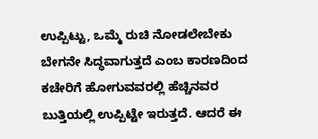ಉಪ್ಪಿಟ್ಟು, ಒಮ್ಮೆ ರುಚಿ ನೋಡಲೇಬೇಕು
ಬೇಗನೇ ಸಿದ್ಧವಾಗುತ್ತದೆ ಎಂಬ ಕಾರಣದಿಂದ ಕಚೇರಿಗೆ ಹೋಗುವವರಲ್ಲಿ ಹೆಚ್ಚಿನವರ ಬುತ್ತಿಯಲ್ಲಿ ಉಪ್ಪಿಟ್ಟೇ ಇರುತ್ತದೆ. ಆದರೆ ಈ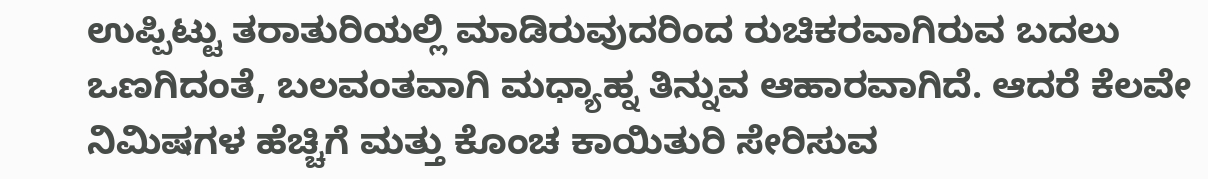ಉಪ್ಪಿಟ್ಟು ತರಾತುರಿಯಲ್ಲಿ ಮಾಡಿರುವುದರಿಂದ ರುಚಿಕರವಾಗಿರುವ ಬದಲು ಒಣಗಿದಂತೆ, ಬಲವಂತವಾಗಿ ಮಧ್ಯಾಹ್ನ ತಿನ್ನುವ ಆಹಾರವಾಗಿದೆ. ಆದರೆ ಕೆಲವೇ ನಿಮಿಷಗಳ ಹೆಚ್ಚಿಗೆ ಮತ್ತು ಕೊಂಚ ಕಾಯಿತುರಿ ಸೇರಿಸುವ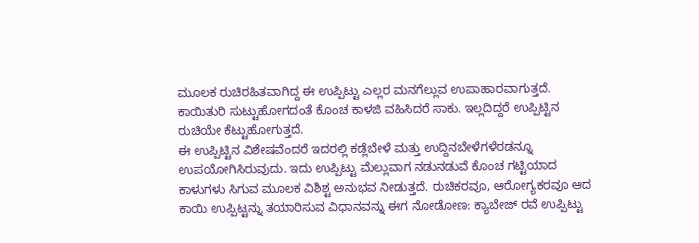ಮೂಲಕ ರುಚಿರಹಿತವಾಗಿದ್ದ ಈ ಉಪ್ಪಿಟ್ಟು ಎಲ್ಲರ ಮನಗೆಲ್ಲುವ ಉಪಾಹಾರವಾಗುತ್ತದೆ. ಕಾಯಿತುರಿ ಸುಟ್ಟುಹೋಗದಂತೆ ಕೊಂಚ ಕಾಳಜಿ ವಹಿಸಿದರೆ ಸಾಕು. ಇಲ್ಲದಿದ್ದರೆ ಉಪ್ಪಿಟ್ಟಿನ ರುಚಿಯೇ ಕೆಟ್ಟುಹೋಗುತ್ತದೆ.
ಈ ಉಪ್ಪಿಟ್ಟಿನ ವಿಶೇಷವೆಂದರೆ ಇದರಲ್ಲಿ ಕಡ್ಲೆಬೇಳೆ ಮತ್ತು ಉದ್ದಿನಬೇಳೆಗಳೆರಡನ್ನೂ ಉಪಯೋಗಿಸಿರುವುದು. ಇದು ಉಪ್ಪಿಟ್ಟು ಮೆಲ್ಲುವಾಗ ನಡುನಡುವೆ ಕೊಂಚ ಗಟ್ಟಿಯಾದ ಕಾಳುಗಳು ಸಿಗುವ ಮೂಲಕ ವಿಶಿಶ್ಟ ಅನುಭವ ನೀಡುತ್ತದೆ. ರುಚಿಕರವೂ, ಆರೋಗ್ಯಕರವೂ ಆದ ಕಾಯಿ ಉಪ್ಪಿಟ್ಟನ್ನು ತಯಾರಿಸುವ ವಿಧಾನವನ್ನು ಈಗ ನೋಡೋಣ: ಕ್ಯಾಬೇಜ್ ರವೆ ಉಪ್ಪಿಟ್ಟು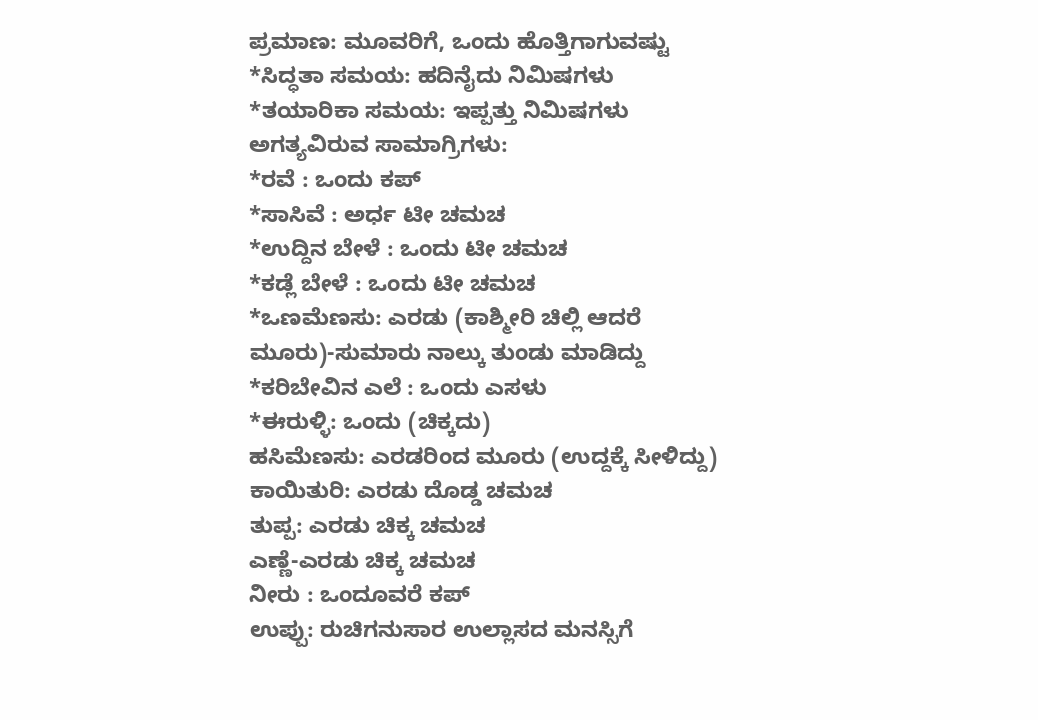ಪ್ರಮಾಣ: ಮೂವರಿಗೆ, ಒಂದು ಹೊತ್ತಿಗಾಗುವಷ್ಟು
*ಸಿದ್ಧತಾ ಸಮಯ: ಹದಿನೈದು ನಿಮಿಷಗಳು
*ತಯಾರಿಕಾ ಸಮಯ: ಇಪ್ಪತ್ತು ನಿಮಿಷಗಳು
ಅಗತ್ಯವಿರುವ ಸಾಮಾಗ್ರಿಗಳು:
*ರವೆ : ಒಂದು ಕಪ್
*ಸಾಸಿವೆ : ಅರ್ಧ ಟೀ ಚಮಚ
*ಉದ್ದಿನ ಬೇಳೆ : ಒಂದು ಟೀ ಚಮಚ
*ಕಡ್ಲೆ ಬೇಳೆ : ಒಂದು ಟೀ ಚಮಚ
*ಒಣಮೆಣಸು: ಎರಡು (ಕಾಶ್ಮೀರಿ ಚಿಲ್ಲಿ ಆದರೆ ಮೂರು)-ಸುಮಾರು ನಾಲ್ಕು ತುಂಡು ಮಾಡಿದ್ದು
*ಕರಿಬೇವಿನ ಎಲೆ : ಒಂದು ಎಸಳು
*ಈರುಳ್ಳಿ: ಒಂದು (ಚಿಕ್ಕದು)
ಹಸಿಮೆಣಸು: ಎರಡರಿಂದ ಮೂರು (ಉದ್ದಕ್ಕೆ ಸೀಳಿದ್ದು)
ಕಾಯಿತುರಿ: ಎರಡು ದೊಡ್ಡ ಚಮಚ
ತುಪ್ಪ: ಎರಡು ಚಿಕ್ಕ ಚಮಚ
ಎಣ್ಣೆ-ಎರಡು ಚಿಕ್ಕ ಚಮಚ
ನೀರು : ಒಂದೂವರೆ ಕಪ್
ಉಪ್ಪು: ರುಚಿಗನುಸಾರ ಉಲ್ಲಾಸದ ಮನಸ್ಸಿಗೆ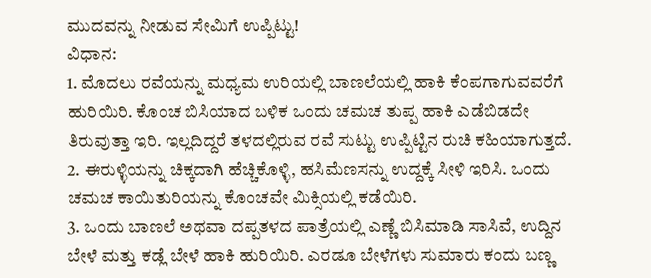ಮುದವನ್ನು ನೀಡುವ ಸೇಮಿಗೆ ಉಪ್ಪಿಟ್ಟು!
ವಿಧಾನ:
1. ಮೊದಲು ರವೆಯನ್ನು ಮಧ್ಯಮ ಉರಿಯಲ್ಲಿ ಬಾಣಲೆಯಲ್ಲಿ ಹಾಕಿ ಕೆಂಪಗಾಗುವವರೆಗೆ ಹುರಿಯಿರಿ. ಕೊಂಚ ಬಿಸಿಯಾದ ಬಳಿಕ ಒಂದು ಚಮಚ ತುಪ್ಪ ಹಾಕಿ ಎಡೆಬಿಡದೇ ತಿರುವುತ್ತಾ ಇರಿ. ಇಲ್ಲದಿದ್ದರೆ ತಳದಲ್ಲಿರುವ ರವೆ ಸುಟ್ಟು ಉಪ್ಪಿಟ್ಟಿನ ರುಚಿ ಕಹಿಯಾಗುತ್ತದೆ.
2. ಈರುಳ್ಳಿಯನ್ನು ಚಿಕ್ಕದಾಗಿ ಹೆಚ್ಚಿಕೊಳ್ಳಿ, ಹಸಿಮೆಣಸನ್ನು ಉದ್ದಕ್ಕೆ ಸೀಳಿ ಇರಿಸಿ. ಒಂದು ಚಮಚ ಕಾಯಿತುರಿಯನ್ನು ಕೊಂಚವೇ ಮಿಕ್ಸಿಯಲ್ಲಿ ಕಡೆಯಿರಿ.
3. ಒಂದು ಬಾಣಲೆ ಅಥವಾ ದಪ್ಪತಳದ ಪಾತ್ರೆಯಲ್ಲಿ ಎಣ್ಣೆ ಬಿಸಿಮಾಡಿ ಸಾಸಿವೆ, ಉದ್ದಿನ ಬೇಳೆ ಮತ್ತು ಕಡ್ಲೆ ಬೇಳೆ ಹಾಕಿ ಹುರಿಯಿರಿ. ಎರಡೂ ಬೇಳೆಗಳು ಸುಮಾರು ಕಂದು ಬಣ್ಣ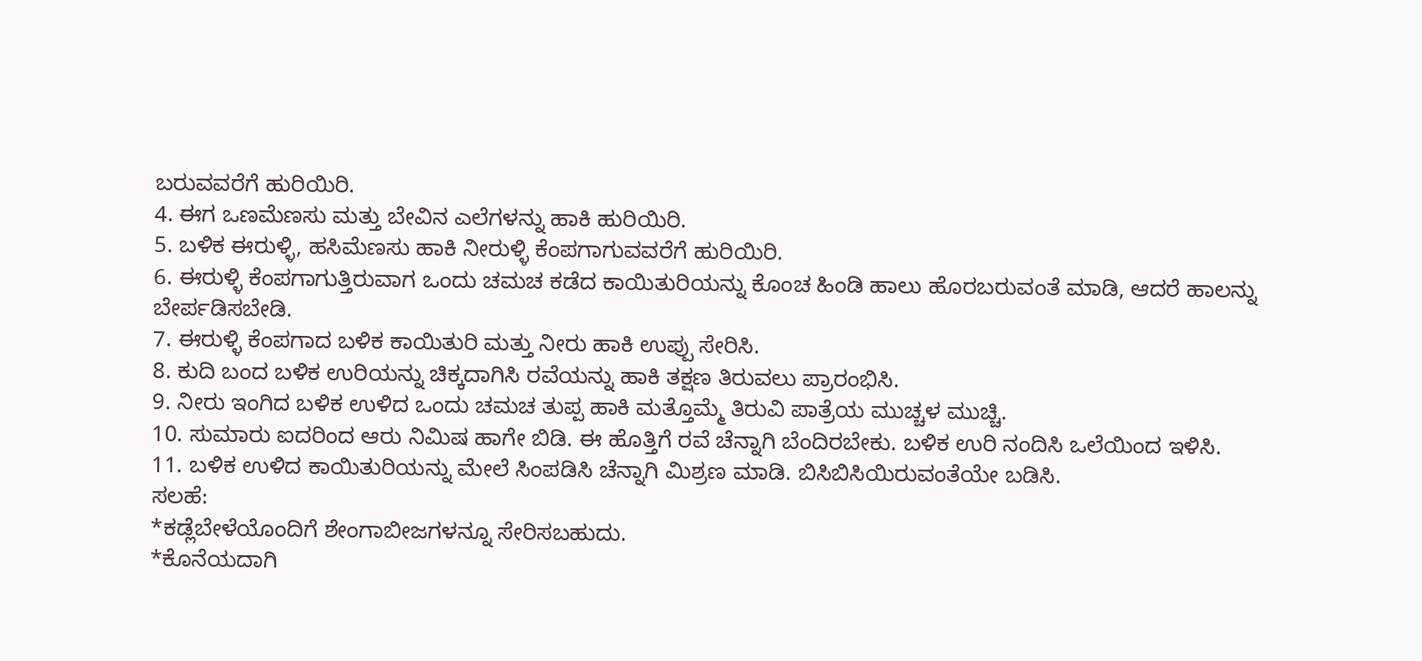ಬರುವವರೆಗೆ ಹುರಿಯಿರಿ.
4. ಈಗ ಒಣಮೆಣಸು ಮತ್ತು ಬೇವಿನ ಎಲೆಗಳನ್ನು ಹಾಕಿ ಹುರಿಯಿರಿ.
5. ಬಳಿಕ ಈರುಳ್ಳಿ, ಹಸಿಮೆಣಸು ಹಾಕಿ ನೀರುಳ್ಳಿ ಕೆಂಪಗಾಗುವವರೆಗೆ ಹುರಿಯಿರಿ.
6. ಈರುಳ್ಳಿ ಕೆಂಪಗಾಗುತ್ತಿರುವಾಗ ಒಂದು ಚಮಚ ಕಡೆದ ಕಾಯಿತುರಿಯನ್ನು ಕೊಂಚ ಹಿಂಡಿ ಹಾಲು ಹೊರಬರುವಂತೆ ಮಾಡಿ, ಆದರೆ ಹಾಲನ್ನು ಬೇರ್ಪಡಿಸಬೇಡಿ.
7. ಈರುಳ್ಳಿ ಕೆಂಪಗಾದ ಬಳಿಕ ಕಾಯಿತುರಿ ಮತ್ತು ನೀರು ಹಾಕಿ ಉಪ್ಪು ಸೇರಿಸಿ.
8. ಕುದಿ ಬಂದ ಬಳಿಕ ಉರಿಯನ್ನು ಚಿಕ್ಕದಾಗಿಸಿ ರವೆಯನ್ನು ಹಾಕಿ ತಕ್ಷಣ ತಿರುವಲು ಪ್ರಾರಂಭಿಸಿ.
9. ನೀರು ಇಂಗಿದ ಬಳಿಕ ಉಳಿದ ಒಂದು ಚಮಚ ತುಪ್ಪ ಹಾಕಿ ಮತ್ತೊಮ್ಮೆ ತಿರುವಿ ಪಾತ್ರೆಯ ಮುಚ್ಚಳ ಮುಚ್ಚಿ.
10. ಸುಮಾರು ಐದರಿಂದ ಆರು ನಿಮಿಷ ಹಾಗೇ ಬಿಡಿ. ಈ ಹೊತ್ತಿಗೆ ರವೆ ಚೆನ್ನಾಗಿ ಬೆಂದಿರಬೇಕು. ಬಳಿಕ ಉರಿ ನಂದಿಸಿ ಒಲೆಯಿಂದ ಇಳಿಸಿ.
11. ಬಳಿಕ ಉಳಿದ ಕಾಯಿತುರಿಯನ್ನು ಮೇಲೆ ಸಿಂಪಡಿಸಿ ಚೆನ್ನಾಗಿ ಮಿಶ್ರಣ ಮಾಡಿ. ಬಿಸಿಬಿಸಿಯಿರುವಂತೆಯೇ ಬಡಿಸಿ.
ಸಲಹೆ:
*ಕಡ್ಲೆಬೇಳೆಯೊಂದಿಗೆ ಶೇಂಗಾಬೀಜಗಳನ್ನೂ ಸೇರಿಸಬಹುದು.
*ಕೊನೆಯದಾಗಿ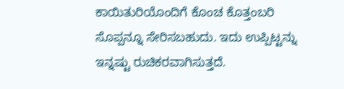ಕಾಯಿತುರಿಯೊಂದಿಗೆ ಕೊಂಚ ಕೊತ್ತಂಬರಿ ಸೊಪ್ಪನ್ನೂ ಸೇರಿಸಬಹುದು. ಇದು ಉಪ್ಪಿಟ್ಟನ್ನು ಇನ್ನಷ್ಟು ರುಚಿಕರವಾಗಿಸುತ್ತದೆ.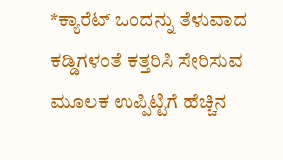*ಕ್ಯಾರೆಟ್ ಒಂದನ್ನು ತೆಳುವಾದ ಕಡ್ಡಿಗಳಂತೆ ಕತ್ತರಿಸಿ ಸೇರಿಸುವ ಮೂಲಕ ಉಪ್ಪಿಟ್ಟಿಗೆ ಹೆಚ್ಚಿನ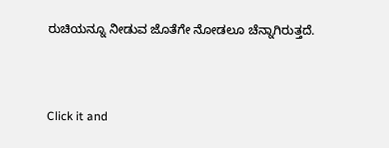ರುಚಿಯನ್ನೂ ನೀಡುವ ಜೊತೆಗೇ ನೋಡಲೂ ಚೆನ್ನಾಗಿರುತ್ತದೆ.



Click it and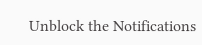Unblock the Notifications